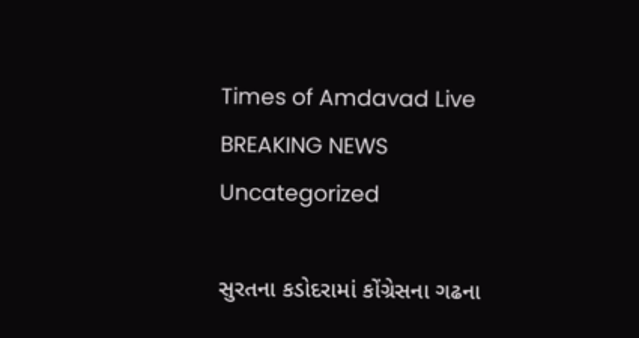Times of Amdavad Live
BREAKING NEWS
Uncategorized

સુરતના કડોદરામાં કોંગ્રેસના ગઢના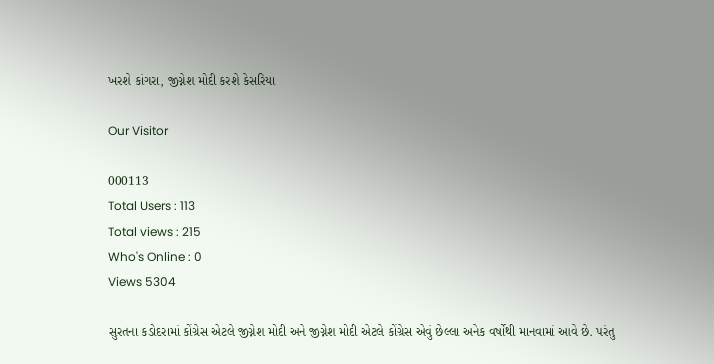ખરશે કાંગરા, જીગ્નેશ મોદી કરશે કેસરિયા

Our Visitor

000113
Total Users : 113
Total views : 215
Who's Online : 0
Views 5304

સુરતના કડોદરામાં કોંગ્રેસ એટલે જીગ્નેશ મોદી અને જીગ્નેશ મોદી એટલે કોંગ્રેસ એવું છેલ્લા અનેક વર્ષોથી માનવામાં આવે છે. પરંતુ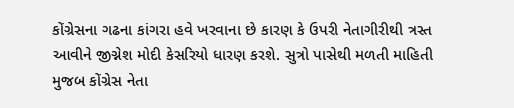કોંગ્રેસના ગઢના કાંગરા હવે ખરવાના છે કારણ કે ઉપરી નેતાગીરીથી ત્રસ્ત આવીને જીગ્નેશ મોદી કેસરિયો ધારણ કરશે. સુત્રો પાસેથી મળતી માહિતી મુજબ કોંગ્રેસ નેતા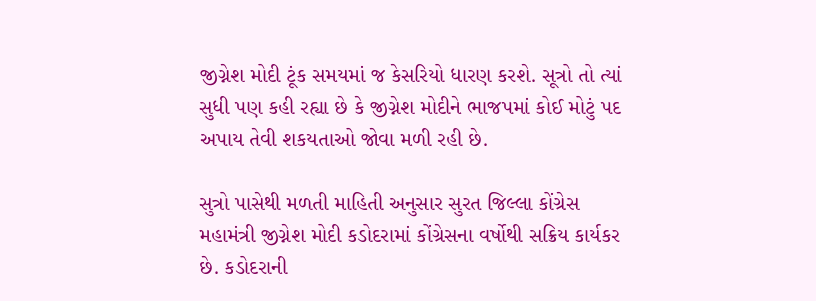જીગ્નેશ મોદી ટૂંક સમયમાં જ કેસરિયો ધારણ કરશે. સૂત્રો તો ત્યાં સુધી પણ કહી રહ્યા છે કે જીગ્નેશ મોદીને ભાજપમાં કોઈ મોટું પદ અપાય તેવી શકયતાઓ જોવા મળી રહી છે.

સુત્રો પાસેથી મળતી માહિતી અનુસાર સુરત જિલ્લા કોંગ્રેસ મહામંત્રી જીગ્નેશ મોદી કડોદરામાં કોંગ્રેસના વર્ષોથી સક્રિય કાર્યકર છે. કડોદરાની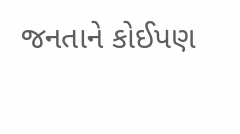જનતાને કોઈપણ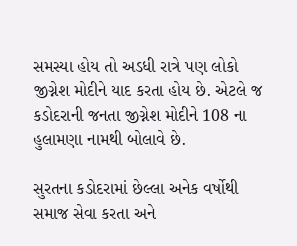સમસ્યા હોય તો અડધી રાત્રે પણ લોકો જીગ્નેશ મોદીને યાદ કરતા હોય છે. એટલે જ કડોદરાની જનતા જીગ્નેશ મોદીને 108 ના હુલામણા નામથી બોલાવે છે.

સુરતના કડોદરામાં છેલ્લા અનેક વર્ષોથી સમાજ સેવા કરતા અને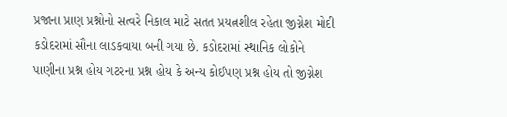પ્રજાના પ્રાણ પ્રશ્નોનો સત્વરે નિકાલ માટે સતત પ્રયત્નશીલ રહેતા જીગ્નેશ મોદી કડોદરામાં સૌના લાડકવાયા બની ગયા છે. કડોદરામાં સ્થાનિક લોકોને પાણીના પ્રશ્ન હોય ગટરના પ્રશ્ન હોય કે અન્ય કોઈપણ પ્રશ્ન હોય તો જીગ્નેશ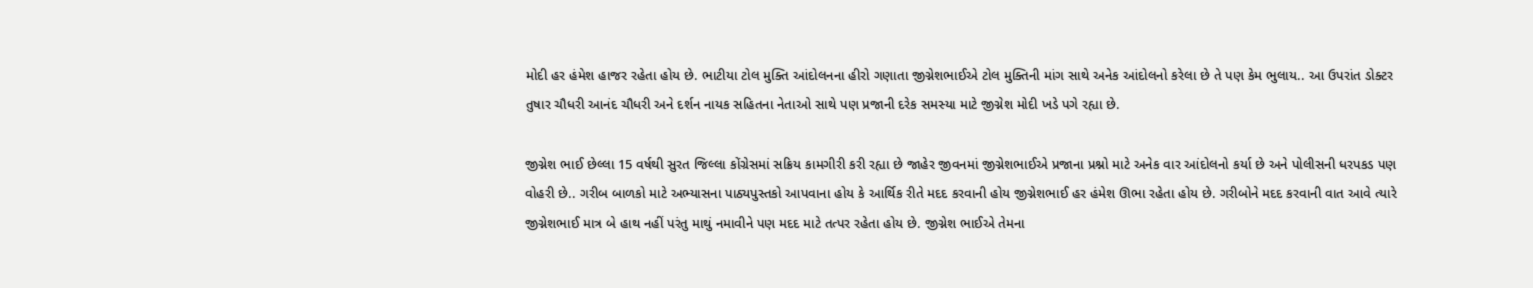મોદી હર હંમેશ હાજર રહેતા હોય છે. ભાટીયા ટોલ મુક્તિ આંદોલનના હીરો ગણાતા જીગ્નેશભાઈએ ટોલ મુક્તિની માંગ સાથે અનેક આંદોલનો કરેલા છે તે પણ કેમ ભુલાય.. આ ઉપરાંત ડોક્ટર તુષાર ચૌધરી આનંદ ચૌધરી અને દર્શન નાયક સહિતના નેતાઓ સાથે પણ પ્રજાની દરેક સમસ્યા માટે જીગ્નેશ મોદી ખડે પગે રહ્યા છે.

જીગ્નેશ ભાઈ છેલ્લા 15 વર્ષથી સુરત જિલ્લા કોંગ્રેસમાં સક્રિય કામગીરી કરી રહ્યા છે જાહેર જીવનમાં જીગ્નેશભાઈએ પ્રજાના પ્રશ્નો માટે અનેક વાર આંદોલનો કર્યા છે અને પોલીસની ધરપકડ પણ વોહરી છે.. ગરીબ બાળકો માટે અભ્યાસના પાઠ્યપુસ્તકો આપવાના હોય કે આર્થિક રીતે મદદ કરવાની હોય જીગ્નેશભાઈ હર હંમેશ ઊભા રહેતા હોય છે. ગરીબોને મદદ કરવાની વાત આવે ત્યારે જીગ્નેશભાઈ માત્ર બે હાથ નહીં પરંતુ માથું નમાવીને પણ મદદ માટે તત્પર રહેતા હોય છે. જીગ્નેશ ભાઈએ તેમના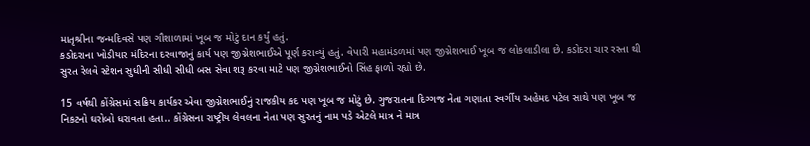માતૃશ્રીના જન્મદિવસે પણ ગૌશાળામાં ખૂબ જ મોટું દાન કર્યું હતું.
કડોદરાના ખોડીયાર મંદિરના દરવાજાનું કાર્ય પણ જીગ્નેશભાઈએ પૂર્ણ કરાવ્યું હતું. વેપારી મહામંડળમાં પણ જીગ્નેશભાઈ ખૂબ જ લોકલાડીલા છે. કડોદરા ચાર રસ્તા થી સુરત રેલવે સ્ટેશન સુધીની સીધી સીધી બસ સેવા શરૂ કરવા માટે પણ જીગ્નેશભાઈનો સિંહ ફાળો રહ્યો છે.

15 વર્ષથી કોંગ્રેસમાં સક્રિય કાર્યકર એવા જીગ્નેશભાઈનું રાજકીય કદ પણ ખૂબ જ મોટું છે. ગુજરાતના દિગ્ગજ નેતા ગણાતા સ્વર્ગીય અહેમદ પટેલ સાથે પણ ખૂબ જ નિકટનો ઘરોબો ધરાવતા હતા.. કોંગ્રેસના રાષ્ટ્રીય લેવલના નેતા પણ સુરતનું નામ પડે એટલે માત્ર ને માત્ર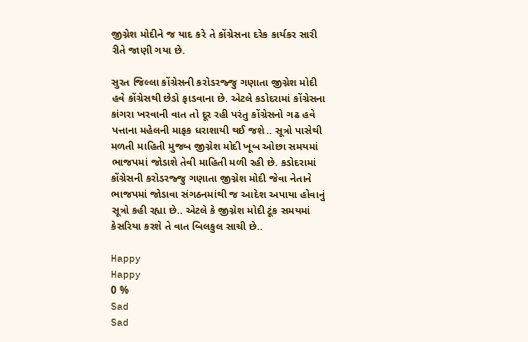જીગ્નેશ મોદીને જ યાદ કરે તે કોંગ્રેસના દરેક કાર્યકર સારી રીતે જાણી ગયા છે.

સુરત જિલ્લા કોંગ્રેસની કરોડરજ્જુ ગણાતા જીગ્નેશ મોદી હવે કોંગ્રેસથી છેડો ફાડવાના છે. એટલે કડોદરામાં કોંગ્રેસના કાંગરા ખરવાની વાત તો દૂર રહી પરંતુ કોંગ્રેસનો ગઢ હવે પત્તાના મહેલની માફક ધરાશાયી થઈ જશે.. સૂત્રો પાસેથી મળતી માહિતી મુજબ જીગ્નેશ મોદી ખૂબ ઓછા સમયમાં ભાજપમાં જોડાશે તેવી માહિતી મળી રહી છે. કડોદરામાં કોંગ્રેસની કરોડરજ્જુ ગણાતા જીગ્નેશ મોદી જેવા નેતાને ભાજપમાં જોડાવા સંગઠનમાંથી જ આદેશ અપાયા હોવાનું સૂત્રો કહી રહ્યા છે.. એટલે કે જીગ્નેશ મોદી ટૂંક સમયમાં કેસરિયા કરશે તે વાત બિલકુલ સાચી છે..

Happy
Happy
0 %
Sad
Sad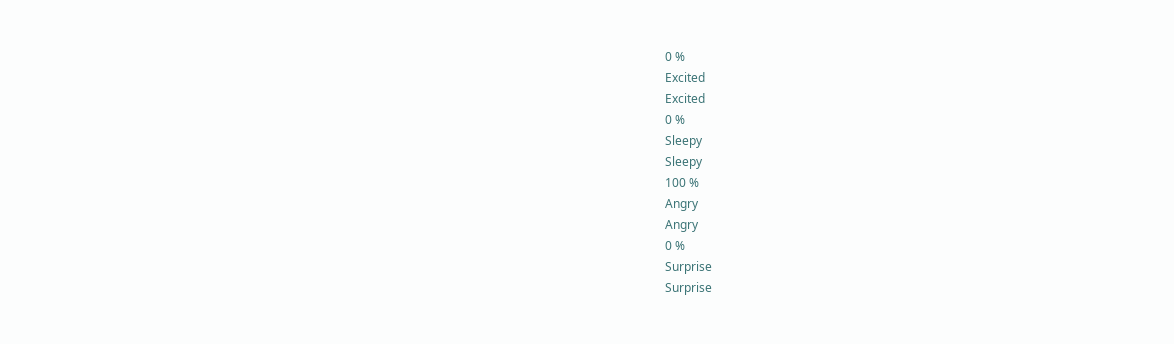0 %
Excited
Excited
0 %
Sleepy
Sleepy
100 %
Angry
Angry
0 %
Surprise
Surprise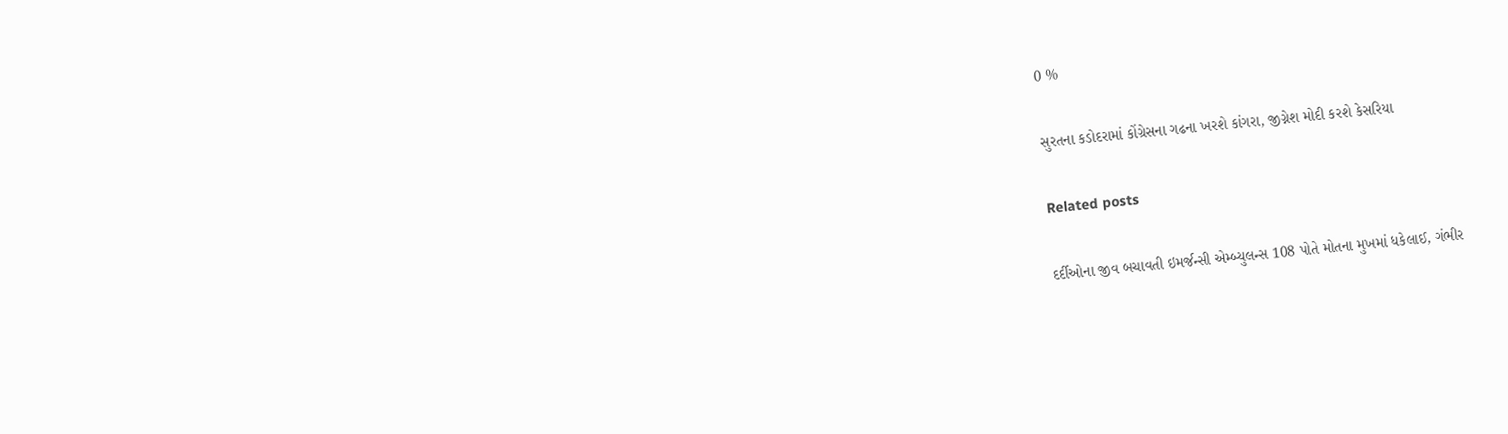0 %

સુરતના કડોદરામાં કોંગ્રેસના ગઢના ખરશે કાંગરા, જીગ્નેશ મોદી કરશે કેસરિયા

Related posts

દર્દીઓના જીવ બચાવતી ઇમર્જન્સી એમ્બ્યુલન્સ 108 પોતે મોતના મુખમાં ધકેલાઈ, ગંભીર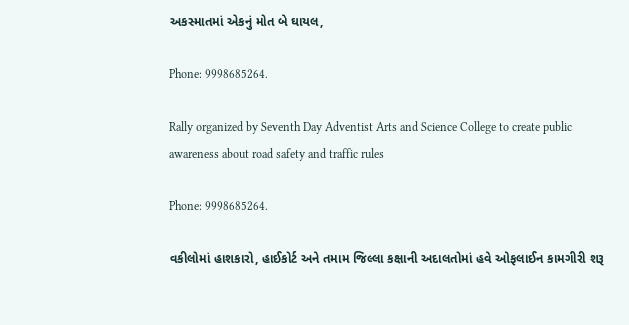અકસ્માતમાં એકનું મોત બે ઘાયલ,

Phone: 9998685264.

Rally organized by Seventh Day Adventist Arts and Science College to create public awareness about road safety and traffic rules

Phone: 9998685264.

વકીલોમાં હાશકારો, હાઈકોર્ટ અને તમામ જિલ્લા કક્ષાની અદાલતોમાં હવે ઓફલાઈન કામગીરી શરૂ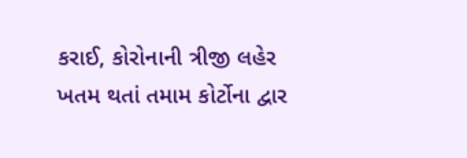કરાઈ, કોરોનાની ત્રીજી લહેર ખતમ થતાં તમામ કોર્ટોના દ્વાર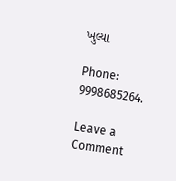ખુલ્યા

Phone: 9998685264.

Leave a Comment